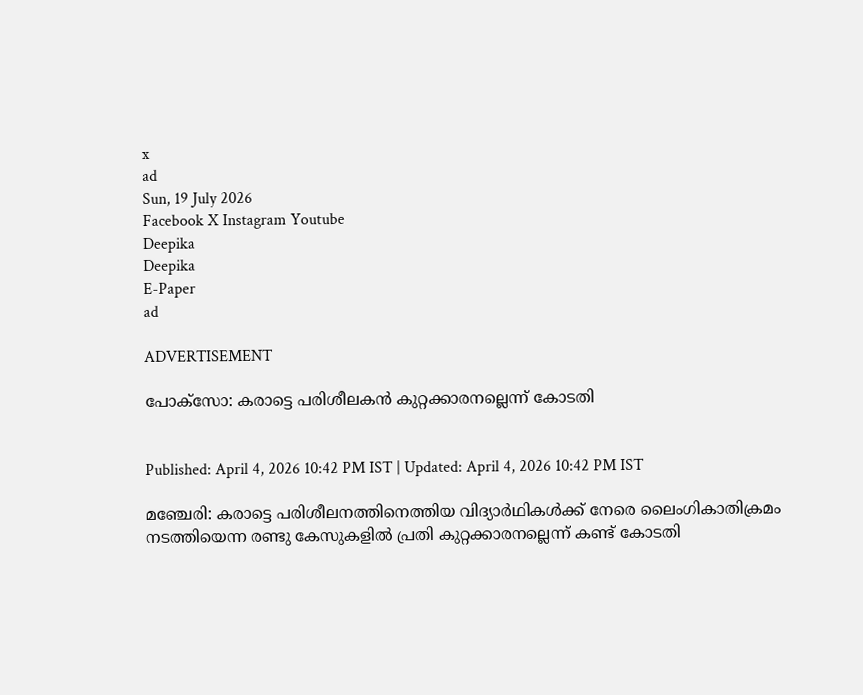x
ad
Sun, 19 July 2026
Facebook X Instagram Youtube
Deepika
Deepika
E-Paper
ad

ADVERTISEMENT

പോക്‌സോ: കരാട്ടെ പരിശീലകന്‍ കുറ്റക്കാരനല്ലെന്ന് കോടതി


Published: April 4, 2026 10:42 PM IST | Updated: April 4, 2026 10:42 PM IST

മഞ്ചേരി: കരാട്ടെ പരിശീലനത്തിനെത്തിയ വിദ്യാര്‍ഥികള്‍ക്ക് നേരെ ലൈംഗികാതിക്രമം നടത്തിയെന്ന രണ്ടു കേസുകളില്‍ പ്രതി കുറ്റക്കാരനല്ലെന്ന് കണ്ട് കോടതി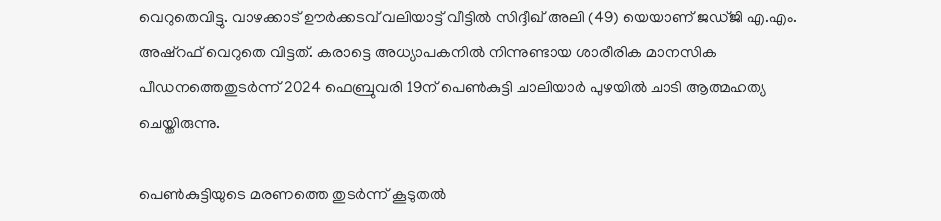വെറുതെവിട്ടു. വാഴക്കാട് ഊര്‍ക്കടവ് വലിയാട്ട് വീട്ടില്‍ സിദ്ദീഖ് അലി (49) യെയാണ് ജഡ്ജി എ.എം. അഷ്റഫ് വെറുതെ വിട്ടത്. കരാട്ടെ അധ്യാപകനില്‍ നിന്നുണ്ടായ ശാരീരിക മാനസിക പീഡനത്തെതുടര്‍ന്ന് 2024 ഫെബ്രുവരി 19ന് പെണ്‍കുട്ടി ചാലിയാര്‍ പുഴയില്‍ ചാടി ആത്മഹത്യ ചെയ്തിരുന്നു.

പെണ്‍കുട്ടിയുടെ മരണത്തെ തുടര്‍ന്ന് കൂടുതല്‍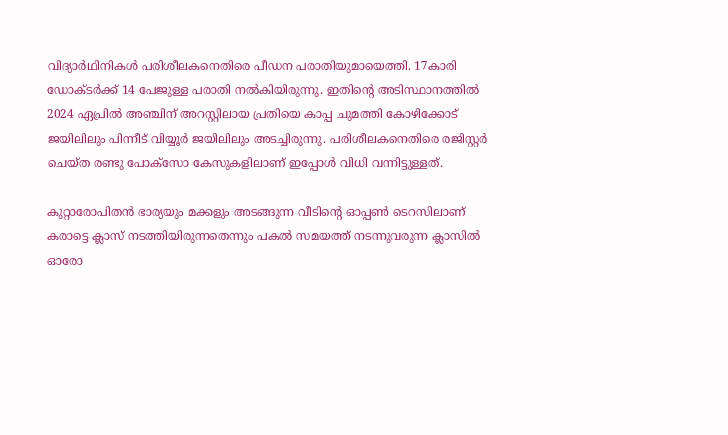വിദ്യാര്‍ഥിനികള്‍ പരിശീലകനെതിരെ പീഡന പരാതിയുമായെത്തി. 17കാരി ഡോക്ടര്‍ക്ക് 14 പേജുള്ള പരാതി നല്‍കിയിരുന്നു. ഇതിന്‍റെ അടിസ്ഥാനത്തില്‍ 2024 ഏപ്രില്‍ അഞ്ചിന് അറസ്റ്റിലായ പ്രതിയെ കാപ്പ ചുമത്തി കോഴിക്കോട് ജയിലിലും പിന്നീട് വിയ്യൂര്‍ ജയിലിലും അടച്ചിരുന്നു. പരിശീലകനെതിരെ രജിസ്റ്റര്‍ ചെയ്ത രണ്ടു പോക്സോ കേസുകളിലാണ് ഇപ്പോള്‍ വിധി വന്നിട്ടുള്ളത്.

കുറ്റാരോപിതൻ ഭാര്യയും മക്കളും അടങ്ങുന്ന വീടിന്‍റെ ഓപ്പണ്‍ ടെറസിലാണ് കരാട്ടെ ക്ലാസ് നടത്തിയിരുന്നതെന്നും പകല്‍ സമയത്ത് നടന്നുവരുന്ന ക്ലാസില്‍ ഓരോ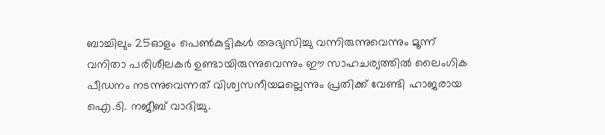ബാച്ചിലും 25ഓളം പെണ്‍കുട്ടികള്‍ അഭ്യസിച്ചു വന്നിരുന്നുവെന്നും മൂന്ന് വനിതാ പരിശീലകര്‍ ഉണ്ടായിരുന്നുവെന്നും ഈ സാഹചര്യത്തില്‍ ലൈംഗിക പീഡനം നടന്നുവെന്നത് വിശ്വസനീയമല്ലെന്നും പ്രതിക്ക് വേണ്ടി ഹാജരായ ഐ.ടി. നജീബ് വാദിച്ചു.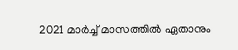2021 മാര്‍ച്ച് മാസത്തില്‍ ഏതാനും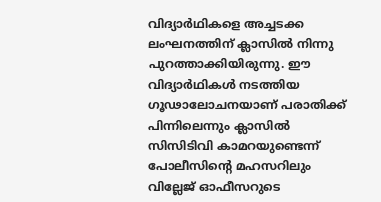വിദ്യാര്‍ഥികളെ അച്ചടക്ക ലംഘനത്തിന് ക്ലാസില്‍ നിന്നു പുറത്താക്കിയിരുന്നു. ഈ വിദ്യാര്‍ഥികള്‍ നടത്തിയ ഗൂഢാലോചനയാണ് പരാതിക്ക് പിന്നിലെന്നും ക്ലാസില്‍ സിസിടിവി കാമറയുണ്ടെന്ന് പോലീസിന്‍റെ മഹസറിലും വില്ലേജ് ഓഫീസറുടെ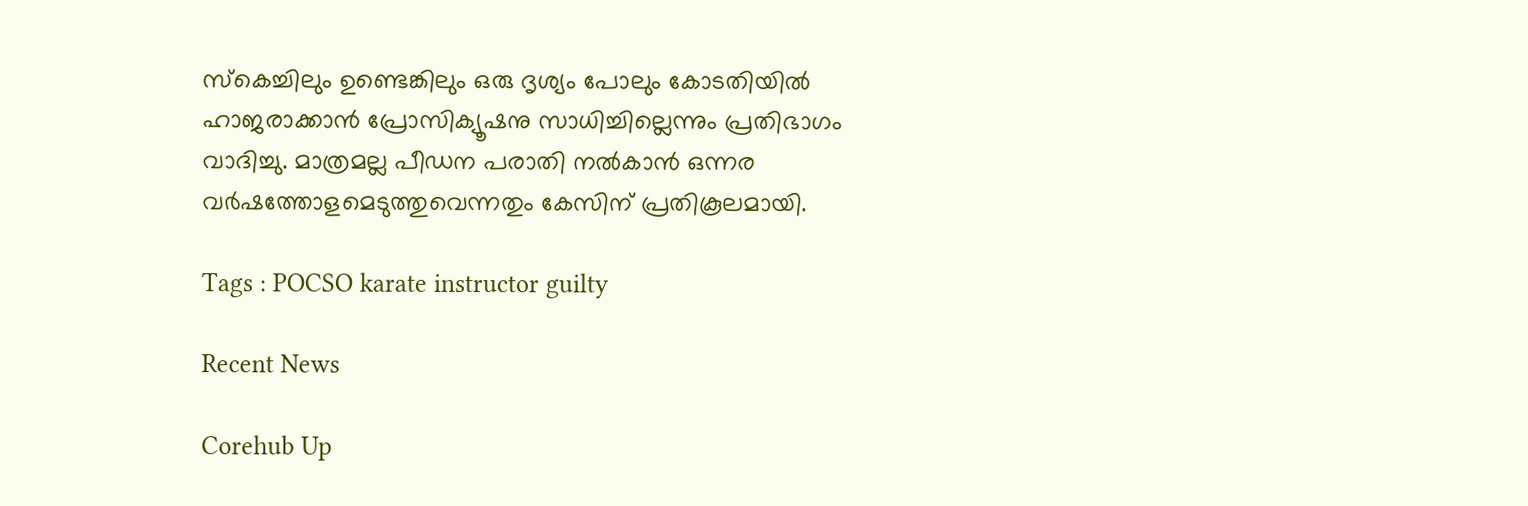സ്‌കെച്ചിലും ഉണ്ടെങ്കിലും ഒരു ദൃശ്യം പോലും കോടതിയില്‍ ഹാജരാക്കാന്‍ പ്രോസിക്യൂഷനു സാധിച്ചില്ലെന്നും പ്രതിഭാഗം വാദിച്ചു. മാത്രമല്ല പീഡന പരാതി നല്‍കാന്‍ ഒന്നര വര്‍ഷത്തോളമെടുത്തുവെന്നതും കേസിന് പ്രതികൂലമായി.

Tags : POCSO karate instructor guilty

Recent News

Corehub Up